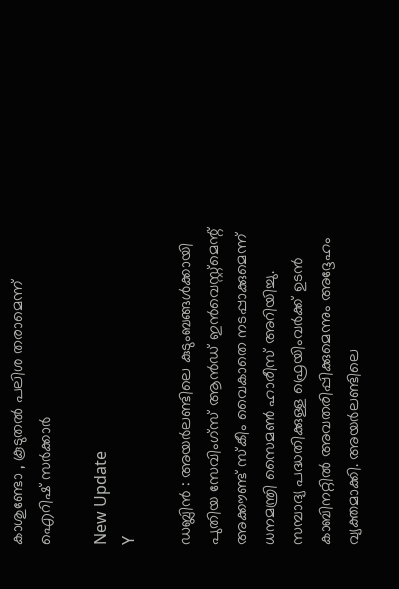കാശുണ്ടോ , കൂടുതല്‍ പലിശ തരാമെന്ന് ഐറിഷ് സര്‍ക്കാര്‍

New Update
Y

ഡബ്ലിന്‍ : അയര്‍ലണ്ടിലെ കുടുംബങ്ങള്‍ക്കായി പുതിയ സേവിംഗ്‌സ് ആന്‍ഡ് ഇന്‍വെസ്റ്റ്മെന്റ് അക്കൗണ്ട് സ്‌കീം വൈകാതെ നടപ്പാക്കുമെന്ന് ധനമന്ത്രി സൈമണ്‍ ഹാരീസ് അറിയിച്ചു. സമ്പാദ്യ പദ്ധതിക്കുള്ള ഫ്രെയിംവര്‍ക്ക് ഉടന്‍ കാബിനറ്റില്‍ അവതരിപ്പിക്കുമെന്നും അദ്ദേഹം വ്യക്തമാക്കി. അയര്‍ലണ്ടിലെ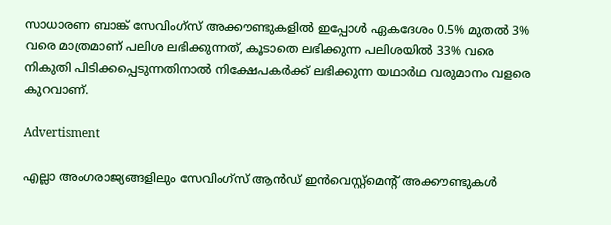സാധാരണ ബാങ്ക് സേവിംഗ്‌സ് അക്കൗണ്ടുകളില്‍ ഇപ്പോള്‍ ഏകദേശം 0.5% മുതല്‍ 3% വരെ മാത്രമാണ് പലിശ ലഭിക്കുന്നത്, കൂടാതെ ലഭിക്കുന്ന പലിശയില്‍ 33% വരെ നികുതി പിടിക്കപ്പെടുന്നതിനാല്‍ നിക്ഷേപകര്‍ക്ക് ലഭിക്കുന്ന യഥാര്‍ഥ വരുമാനം വളരെ കുറവാണ്.

Advertisment

എല്ലാ അംഗരാജ്യങ്ങളിലും സേവിംഗ്സ് ആന്‍ഡ് ഇന്‍വെസ്റ്റ്മെന്റ് അക്കൗണ്ടുകള്‍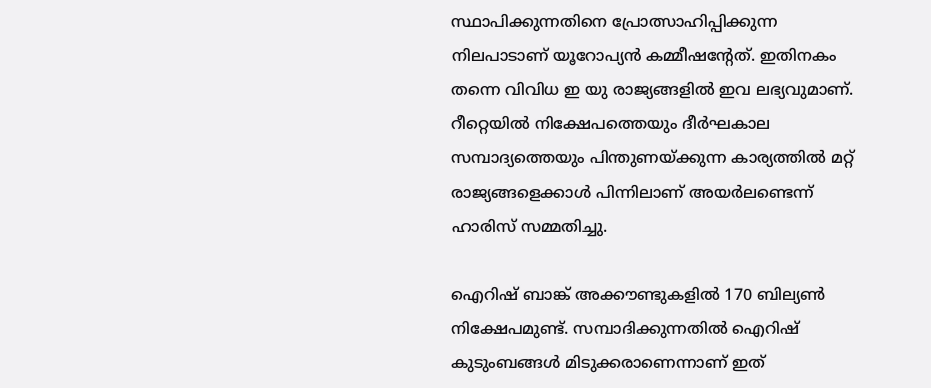സ്ഥാപിക്കുന്നതിനെ പ്രോത്സാഹിപ്പിക്കുന്ന നിലപാടാണ് യൂറോപ്യന്‍ കമ്മീഷന്റേത്. ഇതിനകം തന്നെ വിവിധ ഇ യു രാജ്യങ്ങളില്‍ ഇവ ലഭ്യവുമാണ്. റീറ്റെയില്‍ നിക്ഷേപത്തെയും ദീര്‍ഘകാല സമ്പാദ്യത്തെയും പിന്തുണയ്ക്കുന്ന കാര്യത്തില്‍ മറ്റ് രാജ്യങ്ങളെക്കാള്‍ പിന്നിലാണ് അയര്‍ലണ്ടെന്ന് ഹാരിസ് സമ്മതിച്ചു.

ഐറിഷ് ബാങ്ക് അക്കൗണ്ടുകളില്‍ 170 ബില്യണ്‍ നിക്ഷേപമുണ്ട്. സമ്പാദിക്കുന്നതില്‍ ഐറിഷ് കുടുംബങ്ങള്‍ മിടുക്കരാണെന്നാണ് ഇത്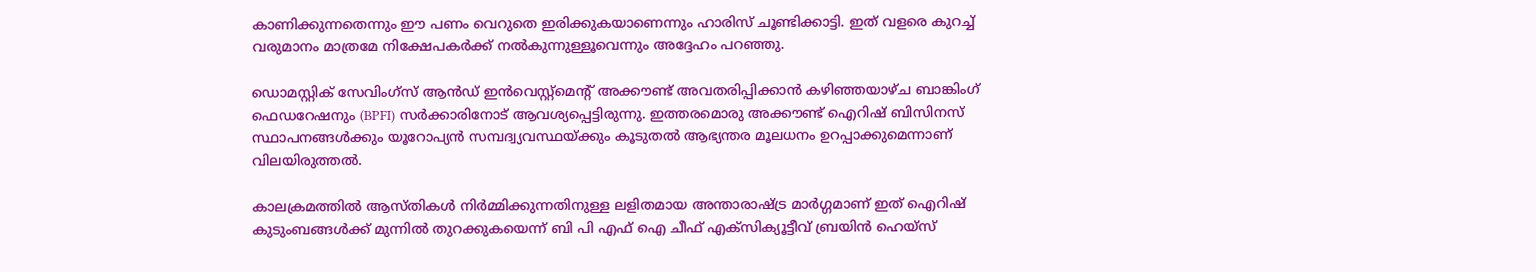കാണിക്കുന്നതെന്നും ഈ പണം വെറുതെ ഇരിക്കുകയാണെന്നും ഹാരിസ് ചൂണ്ടിക്കാട്ടി. ഇത് വളരെ കുറച്ച് വരുമാനം മാത്രമേ നിക്ഷേപകര്‍ക്ക് നല്‍കുന്നുള്ളൂവെന്നും അദ്ദേഹം പറഞ്ഞു.

ഡൊമസ്റ്റിക് സേവിംഗ്സ് ആന്‍ഡ് ഇന്‍വെസ്റ്റ്മെന്റ് അക്കൗണ്ട് അവതരിപ്പിക്കാന്‍ കഴിഞ്ഞയാഴ്ച ബാങ്കിംഗ് ഫെഡറേഷനും (BPFI) സര്‍ക്കാരിനോട് ആവശ്യപ്പെട്ടിരുന്നു. ഇത്തരമൊരു അക്കൗണ്ട് ഐറിഷ് ബിസിനസ് സ്ഥാപനങ്ങള്‍ക്കും യൂറോപ്യന്‍ സമ്പദ്വ്യവസ്ഥയ്ക്കും കൂടുതല്‍ ആഭ്യന്തര മൂലധനം ഉറപ്പാക്കുമെന്നാണ് വിലയിരുത്തല്‍.

കാലക്രമത്തില്‍ ആസ്തികള്‍ നിര്‍മ്മിക്കുന്നതിനുള്ള ലളിതമായ അന്താരാഷ്ട്ര മാര്‍ഗ്ഗമാണ് ഇത് ഐറിഷ് കുടുംബങ്ങള്‍ക്ക് മുന്നില്‍ തുറക്കുകയെന്ന് ബി പി എഫ് ഐ ചീഫ് എക്സിക്യൂട്ടീവ് ബ്രയിന്‍ ഹെയ്സ്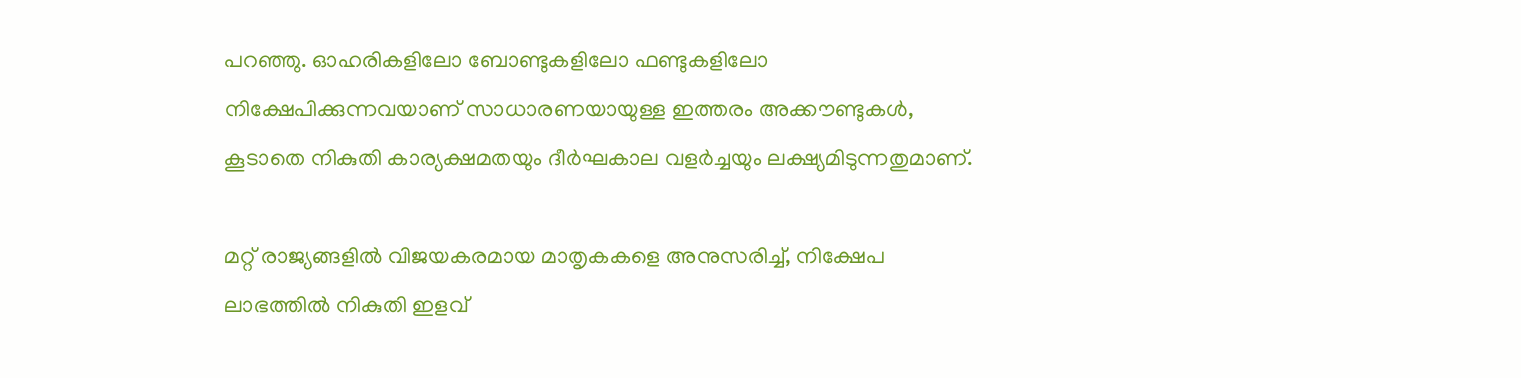പറഞ്ഞു. ഓഹരികളിലോ ബോണ്ടുകളിലോ ഫണ്ടുകളിലോ നിക്ഷേപിക്കുന്നവയാണ് സാധാരണയായുള്ള ഇത്തരം അക്കൗണ്ടുകള്‍, കൂടാതെ നികുതി കാര്യക്ഷമതയും ദീര്‍ഘകാല വളര്‍ച്ചയും ലക്ഷ്യമിടുന്നതുമാണ്.

മറ്റ് രാജ്യങ്ങളില്‍ വിജയകരമായ മാതൃകകളെ അനുസരിച്ച്, നിക്ഷേപ ലാഭത്തില്‍ നികുതി ഇളവ്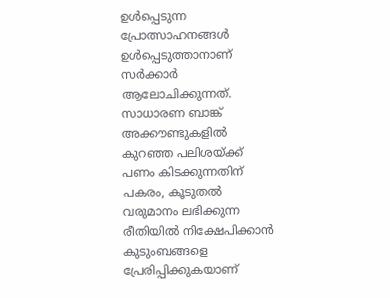ഉള്‍പ്പെടുന്ന പ്രോത്സാഹനങ്ങള്‍ ഉള്‍പ്പെടുത്താനാണ് സര്‍ക്കാര്‍ ആലോചിക്കുന്നത്. സാധാരണ ബാങ്ക് അക്കൗണ്ടുകളില്‍ കുറഞ്ഞ പലിശയ്ക്ക് പണം കിടക്കുന്നതിന് പകരം, കൂടുതല്‍ വരുമാനം ലഭിക്കുന്ന രീതിയില്‍ നിക്ഷേപിക്കാന്‍ കുടുംബങ്ങളെ പ്രേരിപ്പിക്കുകയാണ്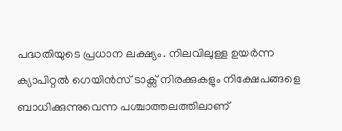പദ്ധതിയുടെ പ്രധാന ലക്ഷ്യം. നിലവിലുള്ള ഉയര്‍ന്ന ക്യാപിറ്റല്‍ ഗെയിന്‍സ് ടാക്സ് നിരക്കുകളും നിക്ഷേപങ്ങളെ ബാധിക്കുന്നുവെന്ന പശ്ചാത്തലത്തിലാണ്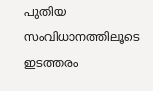പുതിയ സംവിധാനത്തിലൂടെ ഇടത്തരം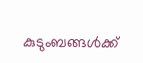കുടുംബങ്ങള്‍ക്ക്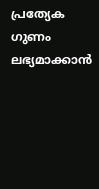പ്രത്യേക ഗുണം ലഭ്യമാക്കാന്‍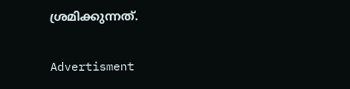ശ്രമിക്കുന്നത്.

Advertisment